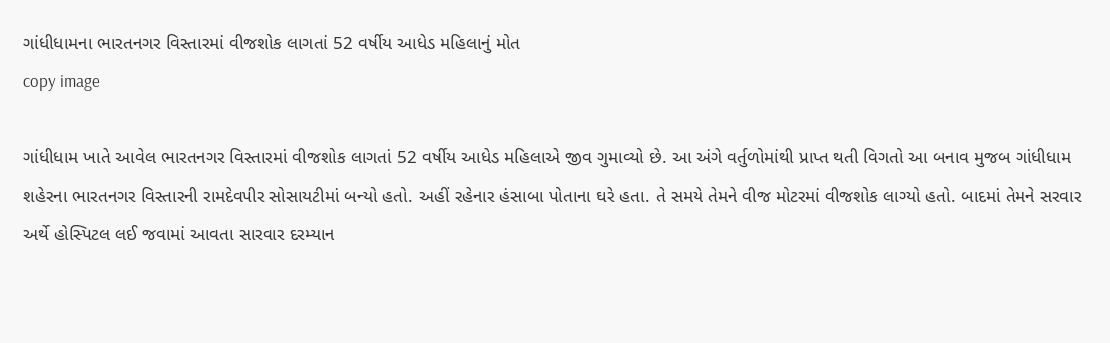ગાંધીધામના ભારતનગર વિસ્તારમાં વીજશોક લાગતાં 52 વર્ષીય આધેડ મહિલાનું મોત
copy image

ગાંધીધામ ખાતે આવેલ ભારતનગર વિસ્તારમાં વીજશોક લાગતાં 52 વર્ષીય આધેડ મહિલાએ જીવ ગુમાવ્યો છે. આ અંગે વર્તુળોમાંથી પ્રાપ્ત થતી વિગતો આ બનાવ મુજબ ગાંધીધામ શહેરના ભારતનગર વિસ્તારની રામદેવપીર સોસાયટીમાં બન્યો હતો. અહીં રહેનાર હંસાબા પોતાના ઘરે હતા. તે સમયે તેમને વીજ મોટરમાં વીજશોક લાગ્યો હતો. બાદમાં તેમને સરવાર અર્થે હોસ્પિટલ લઈ જવામાં આવતા સારવાર દરમ્યાન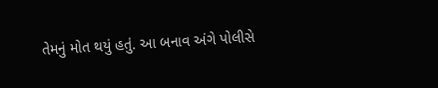તેમનું મોત થયું હતું. આ બનાવ અંગે પોલીસે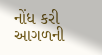નોંધ કરી આગળની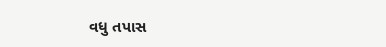વધુ તપાસ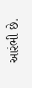આરંભી છે.